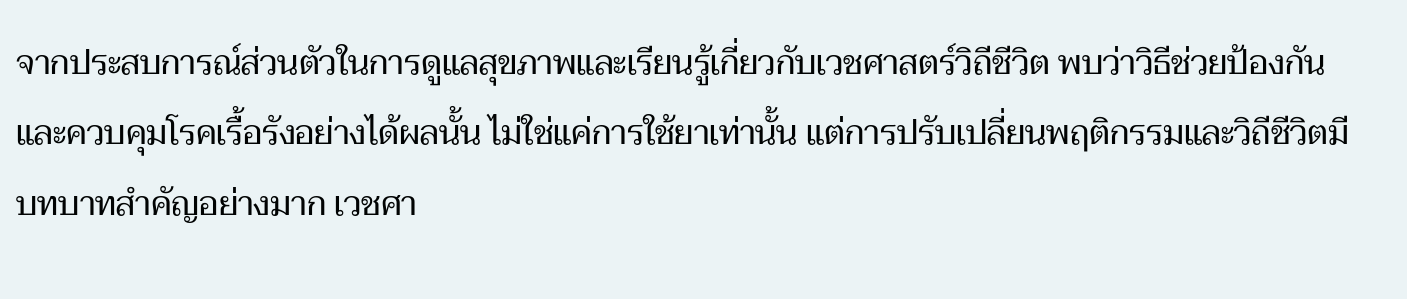จากประสบการณ์ส่วนตัวในการดูแลสุขภาพและเรียนรู้เกี่ยวกับเวชศาสตร์วิถีชีวิต พบว่าวิธีช่วยป้องกันและควบคุมโรคเรื้อรังอย่างได้ผลนั้น ไม่ใช่แค่การใช้ยาเท่านั้น แต่การปรับเปลี่ยนพฤติกรรมและวิถีชีวิตมีบทบาทสำคัญอย่างมาก เวชศา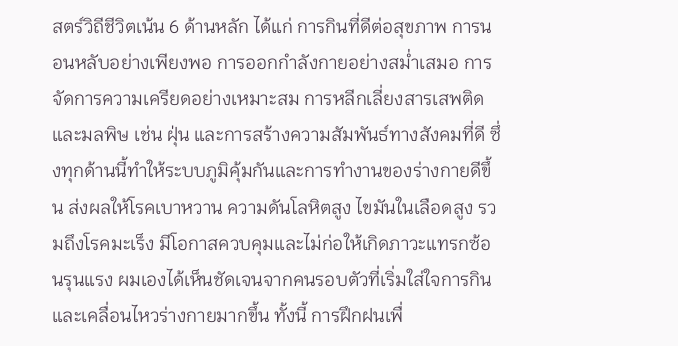สตร์วิถีชีวิตเน้น 6 ด้านหลัก ได้แก่ การกินที่ดีต่อสุขภาพ การนอนหลับอย่างเพียงพอ การออกกำลังกายอย่างสม่ำเสมอ การจัดการความเครียดอย่างเหมาะสม การหลีกเลี่ยงสารเสพติดและมลพิษ เช่น ฝุ่น และการสร้างความสัมพันธ์ทางสังคมที่ดี ซึ่งทุกด้านนี้ทำให้ระบบภูมิคุ้มกันและการทำงานของร่างกายดีขึ้น ส่งผลให้โรคเบาหวาน ความดันโลหิตสูง ไขมันในเลือดสูง รวมถึงโรคมะเร็ง มีโอกาสควบคุมและไม่ก่อให้เกิดภาวะแทรกซ้อนรุนแรง ผมเองได้เห็นชัดเจนจากคนรอบตัวที่เริ่มใส่ใจการกินและเคลื่อนไหวร่างกายมากขึ้น ทั้งนี้ การฝึกฝนเพื่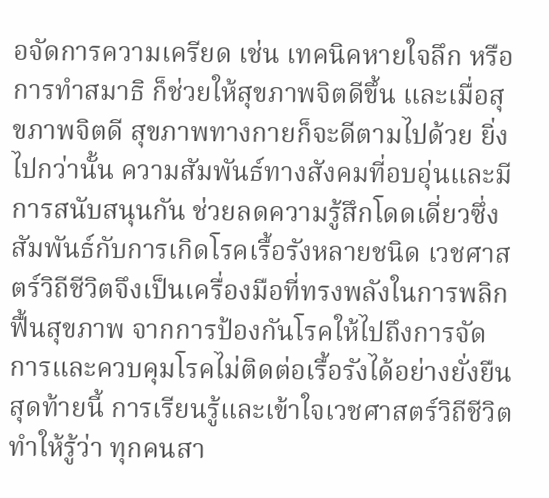อจัดการความเครียด เช่น เทคนิคหายใจลึก หรือการทำสมาธิ ก็ช่วยให้สุขภาพจิตดีขึ้น และเมื่อสุขภาพจิตดี สุขภาพทางกายก็จะดีตามไปด้วย ยิ่งไปกว่านั้น ความสัมพันธ์ทางสังคมที่อบอุ่นและมีการสนับสนุนกัน ช่วยลดความรู้สึกโดดเดี่ยวซึ่งสัมพันธ์กับการเกิดโรคเรื้อรังหลายชนิด เวชศาสตร์วิถีชีวิตจึงเป็นเครื่องมือที่ทรงพลังในการพลิกฟื้นสุขภาพ จากการป้องกันโรคให้ไปถึงการจัดการและควบคุมโรคไม่ติดต่อเรื้อรังได้อย่างยั่งยืน สุดท้ายนี้ การเรียนรู้และเข้าใจเวชศาสตร์วิถีชีวิตทำให้รู้ว่า ทุกคนสา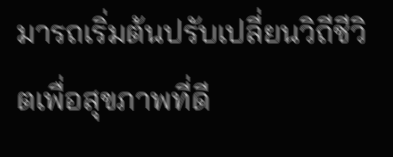มารถเริ่มต้นปรับเปลี่ยนวิถีชีวิตเพื่อสุขภาพที่ดี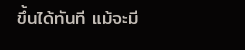ขึ้นได้ทันที แม้จะมี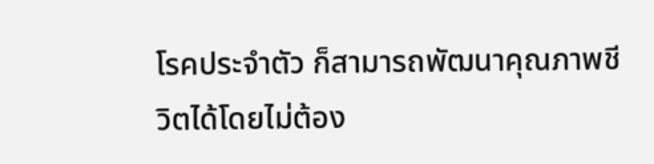โรคประจำตัว ก็สามารถพัฒนาคุณภาพชีวิตได้โดยไม่ต้อง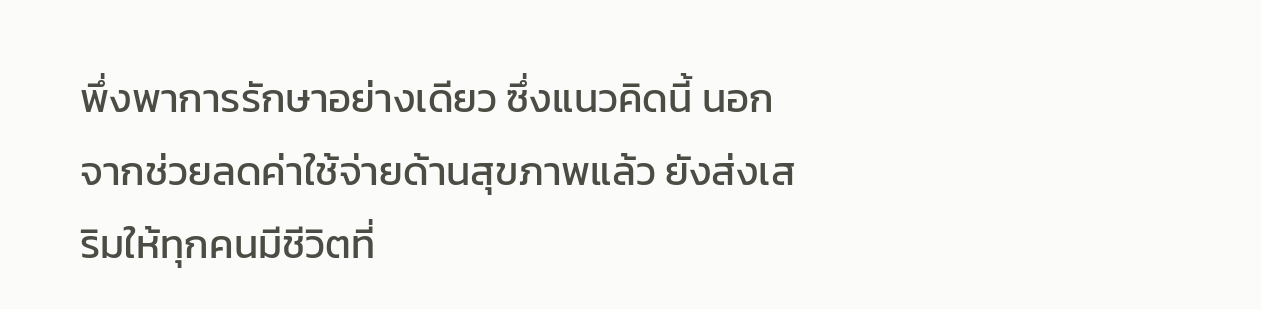พึ่งพาการรักษาอย่างเดียว ซึ่งแนวคิดนี้ นอกจากช่วยลดค่าใช้จ่ายด้านสุขภาพแล้ว ยังส่งเสริมให้ทุกคนมีชีวิตที่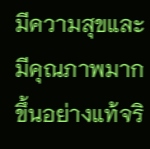มีความสุขและมีคุณภาพมากขึ้นอย่างแท้จริ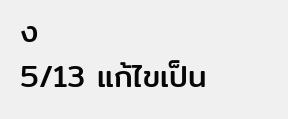ง
5/13 แก้ไขเป็น